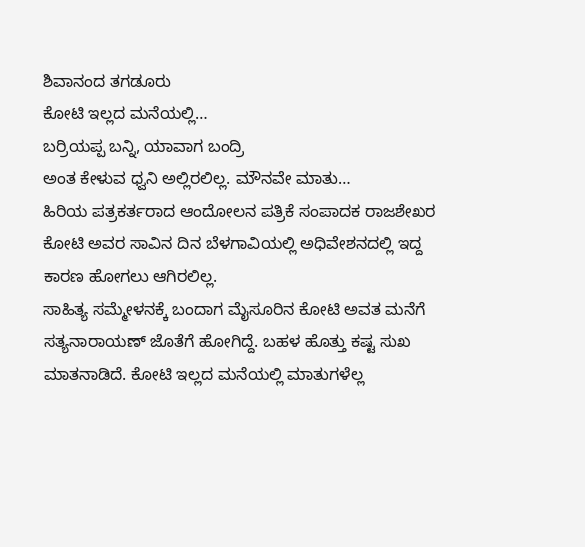ಶಿವಾನಂದ ತಗಡೂರು
ಕೋಟಿ ಇಲ್ಲದ ಮನೆಯಲ್ಲಿ…
ಬರ್ರಿಯಪ್ಪ ಬನ್ನಿ, ಯಾವಾಗ ಬಂದ್ರಿ
ಅಂತ ಕೇಳುವ ಧ್ವನಿ ಅಲ್ಲಿರಲಿಲ್ಲ. ಮೌನವೇ ಮಾತು…
ಹಿರಿಯ ಪತ್ರಕರ್ತರಾದ ಆಂದೋಲನ ಪತ್ರಿಕೆ ಸಂಪಾದಕ ರಾಜಶೇಖರ ಕೋಟಿ ಅವರ ಸಾವಿನ ದಿನ ಬೆಳಗಾವಿಯಲ್ಲಿ ಅಧಿವೇಶನದಲ್ಲಿ ಇದ್ದ ಕಾರಣ ಹೋಗಲು ಆಗಿರಲಿಲ್ಲ.
ಸಾಹಿತ್ಯ ಸಮ್ಮೇಳನಕ್ಕೆ ಬಂದಾಗ ಮೈಸೂರಿನ ಕೋಟಿ ಅವತ ಮನೆಗೆ ಸತ್ಯನಾರಾಯಣ್ ಜೊತೆಗೆ ಹೋಗಿದ್ದೆ. ಬಹಳ ಹೊತ್ತು ಕಷ್ಟ ಸುಖ ಮಾತನಾಡಿದೆ. ಕೋಟಿ ಇಲ್ಲದ ಮನೆಯಲ್ಲಿ ಮಾತುಗಳೆಲ್ಲ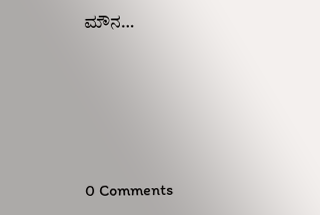ಮೌನ…






0 Comments